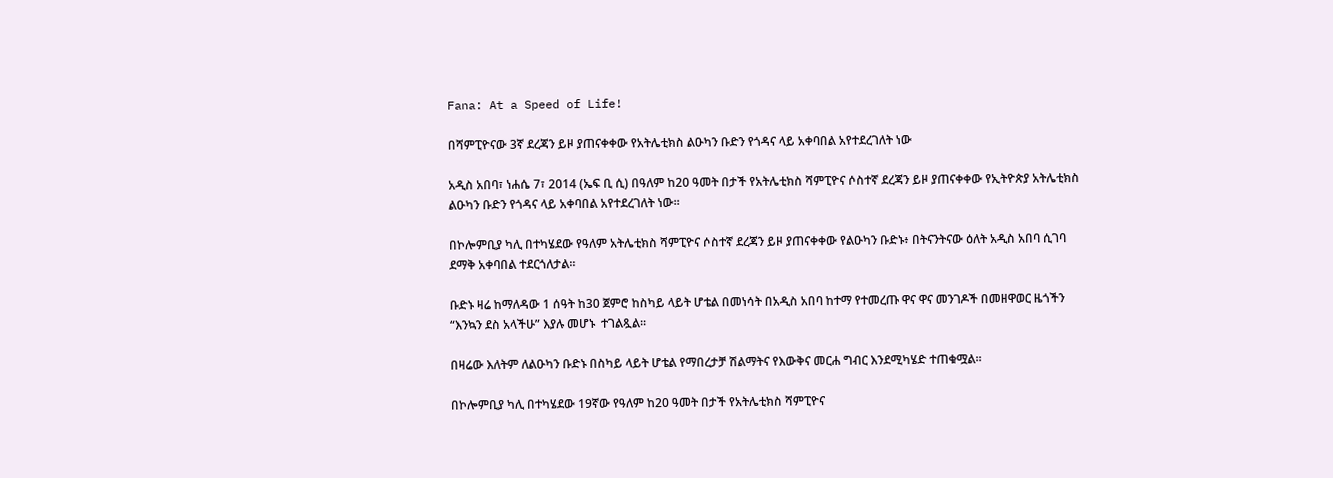Fana: At a Speed of Life!

በሻምፒዮናው 3ኛ ደረጃን ይዞ ያጠናቀቀው የአትሌቲክስ ልዑካን ቡድን የጎዳና ላይ አቀባበል አየተደረገለት ነው

አዲስ አበባ፣ ነሐሴ 7፣ 2014 (ኤፍ ቢ ሲ) በዓለም ከ20 ዓመት በታች የአትሌቲክስ ሻምፒዮና ሶስተኛ ደረጃን ይዞ ያጠናቀቀው የኢትዮጵያ አትሌቲክስ ልዑካን ቡድን የጎዳና ላይ አቀባበል አየተደረገለት ነው፡፡

በኮሎምቢያ ካሊ በተካሄደው የዓለም አትሌቲክስ ሻምፒዮና ሶስተኛ ደረጃን ይዞ ያጠናቀቀው የልዑካን ቡድኑ፥ በትናንትናው ዕለት አዲስ አበባ ሲገባ ደማቅ አቀባበል ተደርጎለታል፡፡

ቡድኑ ዛሬ ከማለዳው 1 ሰዓት ከ30 ጀምሮ ከስካይ ላይት ሆቴል በመነሳት በአዲስ አበባ ከተማ የተመረጡ ዋና ዋና መንገዶች በመዘዋወር ዜጎችን “እንኳን ደስ አላችሁ” እያሉ መሆኑ  ተገልጿል፡፡

በዛሬው እለትም ለልዑካን ቡድኑ በስካይ ላይት ሆቴል የማበረታቻ ሽልማትና የእውቅና መርሐ ግብር እንደሚካሄድ ተጠቁሟል፡፡

በኮሎምቢያ ካሊ በተካሄደው 19ኛው የዓለም ከ20 ዓመት በታች የአትሌቲክስ ሻምፒዮና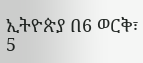ኢትዮጵያ በ6 ወርቅ፣ 5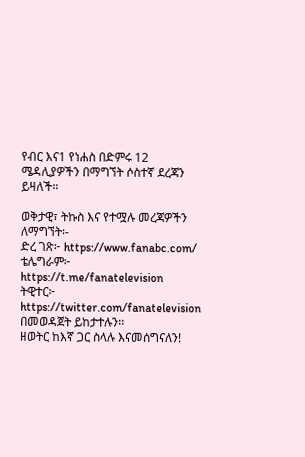የብር እና1 የነሐስ በድምሩ 12 ሜዳሊያዎችን በማግኘት ሶስተኛ ደረጃን ይዛለች።

ወቅታዊ፣ ትኩስ እና የተሟሉ መረጃዎችን ለማግኘት፡-
ድረ ገጽ፦ https://www.fanabc.com/
ቴሌግራም፦ https://t.me/fanatelevision
ትዊተር፦ https://twitter.com/fanatelevision በመወዳጀት ይከታተሉን፡፡
ዘወትር ከእኛ ጋር ስላሉ እናመሰግናለን!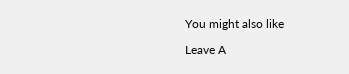You might also like

Leave A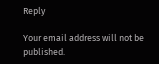Reply

Your email address will not be published.